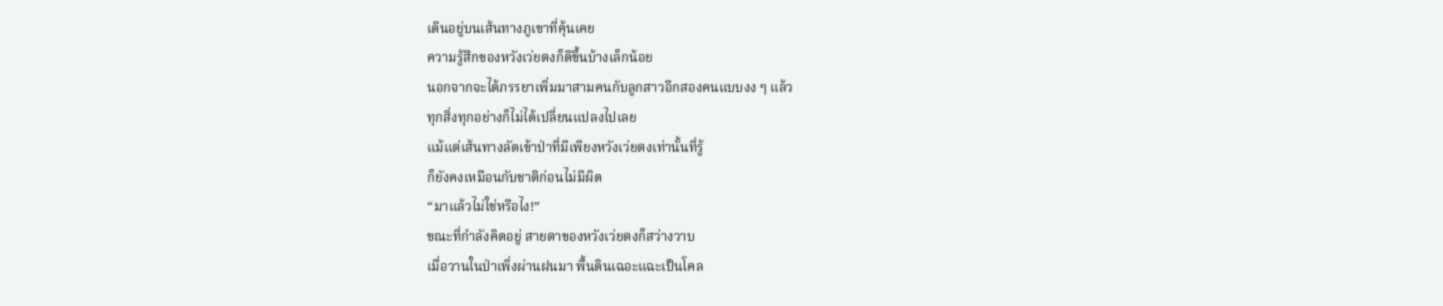เดินอยู่บนเส้นทางภูเขาที่คุ้นเคย
ความรู้สึกของหวังเว่ยตงก็ดีขึ้นบ้างเล็กน้อย
นอกจากจะได้ภรรยาเพิ่มมาสามคนกับลูกสาวอีกสองคนแบบงง ๆ แล้ว
ทุกสิ่งทุกอย่างก็ไม่ได้เปลี่ยนแปลงไปเลย
แม้แต่เส้นทางลัดเข้าป่าที่มีเพียงหวังเว่ยตงเท่านั้นที่รู้
ก็ยังคงเหมือนกับชาติก่อนไม่มีผิด
“มาแล้วไม่ใช่หรือไง!”
ขณะที่กำลังคิดอยู่ สายตาของหวังเว่ยตงก็สว่างวาบ
เมื่อวานในป่าเพิ่งผ่านฝนมา พื้นดินเฉอะแฉะเป็นโคล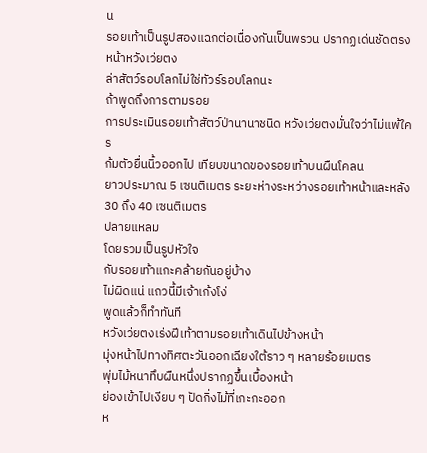น
รอยเท้าเป็นรูปสองแฉกต่อเนื่องกันเป็นพรวน ปรากฏเด่นชัดตรงหน้าหวังเว่ยตง
ล่าสัตว์รอบโลกไม่ใช่ทัวร์รอบโลกนะ
ถ้าพูดถึงการตามรอย
การประเมินรอยเท้าสัตว์ป่านานาชนิด หวังเว่ยตงมั่นใจว่าไม่แพ้ใคร
ก้มตัวยื่นนิ้วออกไป เทียบขนาดของรอยเท้าบนผืนโคลน
ยาวประมาณ 5 เซนติเมตร ระยะห่างระหว่างรอยเท้าหน้าและหลัง 30 ถึง 40 เซนติเมตร
ปลายแหลม
โดยรวมเป็นรูปหัวใจ
กับรอยเท้าแกะคล้ายกันอยู่บ้าง
ไม่ผิดแน่ แถวนี้มีเจ้าเก้งโง่
พูดแล้วก็ทำทันที
หวังเว่ยตงเร่งฝีเท้าตามรอยเท้าเดินไปข้างหน้า
มุ่งหน้าไปทางทิศตะวันออกเฉียงใต้ราว ๆ หลายร้อยเมตร
พุ่มไม้หนาทึบผืนหนึ่งปรากฏขึ้นเบื้องหน้า
ย่องเข้าไปเงียบ ๆ ปัดกิ่งไม้ที่เกะกะออก
ห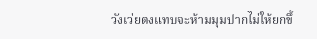วังเว่ยตงแทบจะห้ามมุมปากไม่ให้ยกขึ้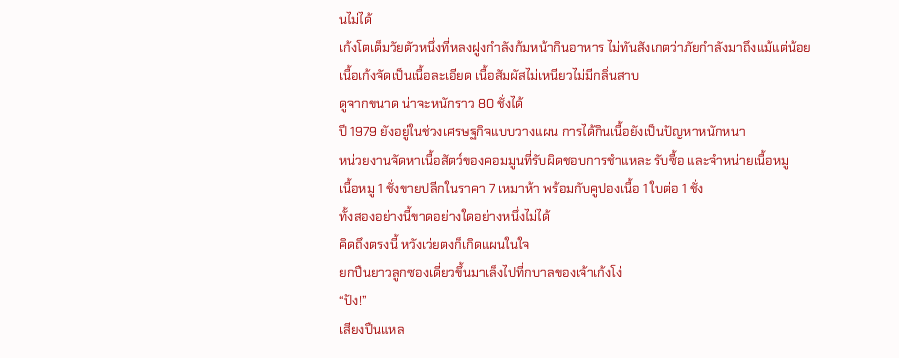นไม่ได้
เก้งโตเต็มวัยตัวหนึ่งที่หลงฝูงกำลังก้มหน้ากินอาหาร ไม่ทันสังเกตว่าภัยกำลังมาถึงแม้แต่น้อย
เนื้อเก้งจัดเป็นเนื้อละเอียด เนื้อสัมผัสไม่เหนียวไม่มีกลิ่นสาบ
ดูจากขนาด น่าจะหนักราว 80 ชั่งได้
ปี 1979 ยังอยู่ในช่วงเศรษฐกิจแบบวางแผน การได้กินเนื้อยังเป็นปัญหาหนักหนา
หน่วยงานจัดหาเนื้อสัตว์ของคอมมูนที่รับผิดชอบการชำแหละ รับซื้อ และจำหน่ายเนื้อหมู
เนื้อหมู 1 ชั่งขายปลีกในราคา 7 เหมาห้า พร้อมกับคูปองเนื้อ 1 ใบต่อ 1 ชั่ง
ทั้งสองอย่างนี้ขาดอย่างใดอย่างหนึ่งไม่ได้
คิดถึงตรงนี้ หวังเว่ยตงก็เกิดแผนในใจ
ยกปืนยาวลูกซองเดี่ยวขึ้นมาเล็งไปที่กบาลของเจ้าเก้งโง่
“ปัง!”
เสียงปืนแหล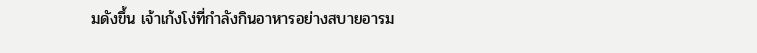มดังขึ้น เจ้าเก้งโง่ที่กำลังกินอาหารอย่างสบายอารม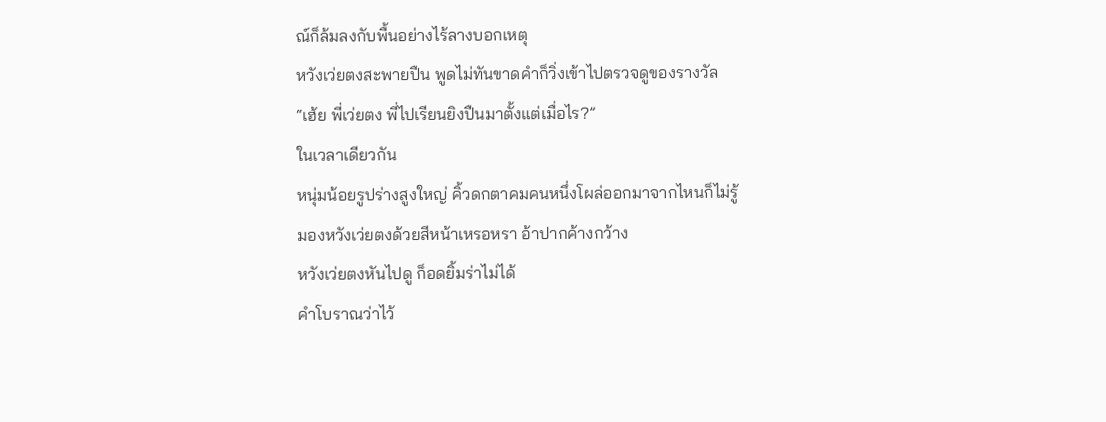ณ์ก็ล้มลงกับพื้นอย่างไร้ลางบอกเหตุ
หวังเว่ยตงสะพายปืน พูดไม่ทันขาดคำก็วิ่งเข้าไปตรวจดูของรางวัล
“เฮ้ย พี่เว่ยตง พี่ไปเรียนยิงปืนมาตั้งแต่เมื่อไร?”
ในเวลาเดียวกัน
หนุ่มน้อยรูปร่างสูงใหญ่ คิ้วดกตาคมคนหนึ่งโผล่ออกมาจากไหนก็ไม่รู้
มองหวังเว่ยตงด้วยสีหน้าเหรอหรา อ้าปากค้างกว้าง
หวังเว่ยตงหันไปดู ก็อดยิ้มร่าไม่ได้
คำโบราณว่าไว้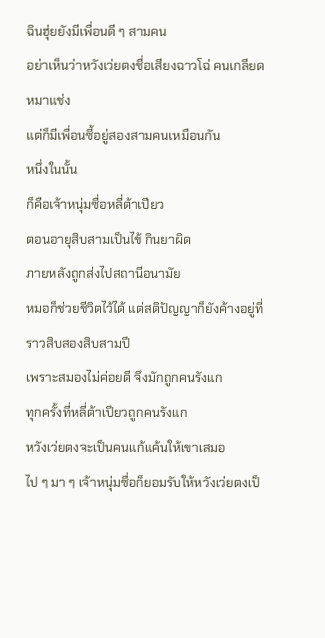ฉินฮุ่ยยังมีเพื่อนดี ๆ สามคน
อย่าเห็นว่าหวังเว่ยตงชื่อเสียงฉาวโฉ่ คนเกลียดหมาแช่ง
แต่ก็มีเพื่อนซี้อยู่สองสามคนเหมือนกัน
หนึ่งในนั้น
ก็คือเจ้าหนุ่มซื่อหลี่ต้าเปียว
ตอนอายุสิบสามเป็นไข้ กินยาผิด
ภายหลังถูกส่งไปสถานีอนามัย
หมอก็ช่วยชีวิตไว้ได้ แต่สติปัญญาก็ยังค้างอยู่ที่ราวสิบสองสิบสามปี
เพราะสมองไม่ค่อยดี จึงมักถูกคนรังแก
ทุกครั้งที่หลี่ต้าเปียวถูกคนรังแก
หวังเว่ยตงจะเป็นคนแก้แค้นให้เขาเสมอ
ไป ๆ มา ๆ เจ้าหนุ่มซื่อก็ยอมรับให้หวังเว่ยตงเป็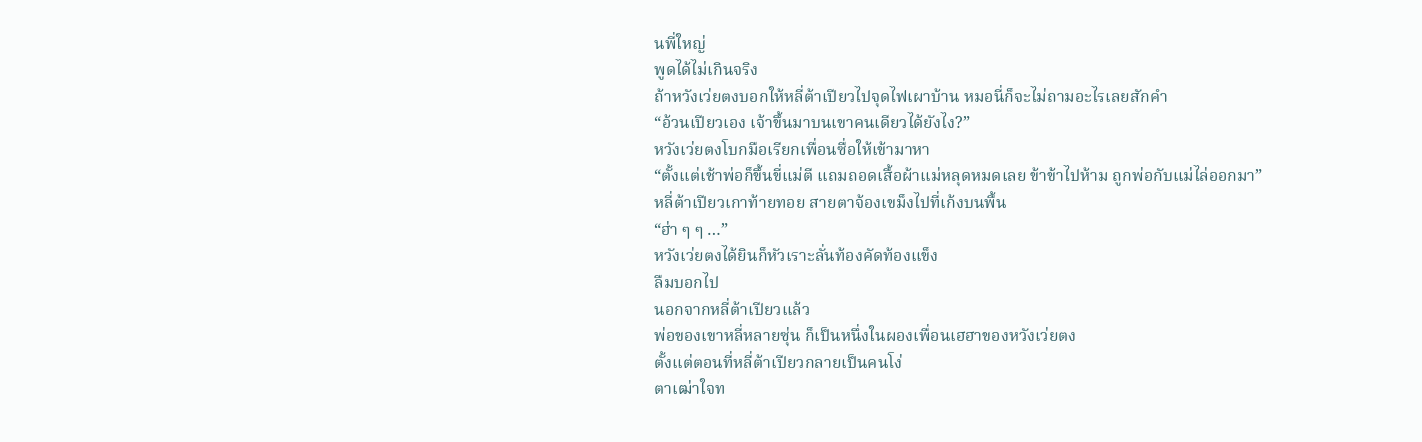นพี่ใหญ่
พูดได้ไม่เกินจริง
ถ้าหวังเว่ยตงบอกให้หลี่ต้าเปียวไปจุดไฟเผาบ้าน หมอนี่ก็จะไม่ถามอะไรเลยสักคำ
“อ้วนเปียวเอง เจ้าขึ้นมาบนเขาคนเดียวได้ยังไง?”
หวังเว่ยตงโบกมือเรียกเพื่อนซื่อให้เข้ามาหา
“ตั้งแต่เช้าพ่อก็ขึ้นขี่แม่ตี แถมถอดเสื้อผ้าแม่หลุดหมดเลย ข้าข้าไปห้าม ถูกพ่อกับแม่ไล่ออกมา”
หลี่ต้าเปียวเกาท้ายทอย สายตาจ้องเขม็งไปที่เก้งบนพื้น
“ฮ่า ๆ ๆ …”
หวังเว่ยตงได้ยินก็หัวเราะลั่นท้องคัดท้องแข็ง
ลืมบอกไป
นอกจากหลี่ต้าเปียวแล้ว
พ่อของเขาหลี่หลายซุ่น ก็เป็นหนึ่งในผองเพื่อนเฮฮาของหวังเว่ยตง
ตั้งแต่ตอนที่หลี่ต้าเปียวกลายเป็นคนโง่
ตาเฒ่าใจท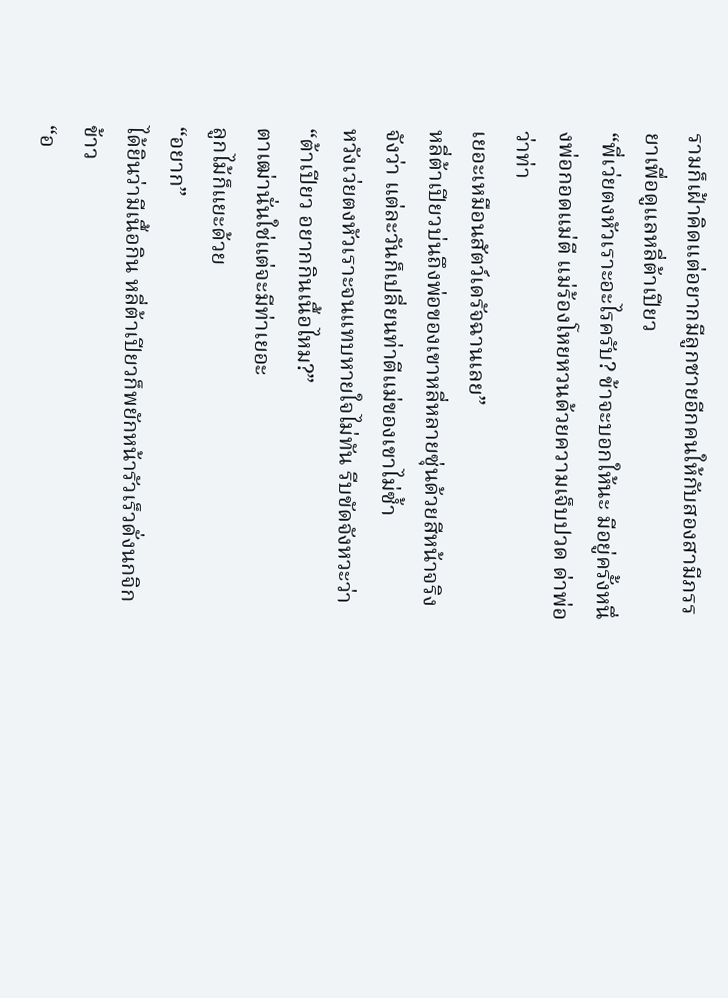รามก็เฝ้าคิดแต่อยากมีลูกชายอีกคนให้กับสองสามีภรรยาเพื่อดูแลหลี่ต้าเปียว
“พี่เว่ยตงหัวเราะอะไรครับ? ข้าจะบอกให้นะ มีอยู่ครั้งหนึ่งพ่อกอดแม่ตี แม่ร้องโหยหวนด้วยความเจ็บปวด ด่าพ่อว่าท่า
เยอะเหมือนสัตว์เดรัจฉานเลย”
หลี่ต้าเปียวบ่นถึงพ่อของเขาหลี่หลายซุ่นด้วยสีหน้าจริงจังว่า แต่ละวันก็เปลี่ยนท่าตีแม่ของเขาไม่ซ้ำ
หวังเว่ยตงหัวเราะจนแทบหายใจไม่ทัน รีบขัดจังหวะว่า “ต้าเปียว อยากกินเนื้อไหม?”
ตาเฒ่านั่นใช่แต่จะมีท่าเยอะ
ลูกไม้ก็แยะด้วย
“อยาก”
ได้ยินว่ามีเนื้อกิน หลี่ต้าเปียวก็พยักหน้ารัวเร็วดั่งนกจิกข้าว
“อ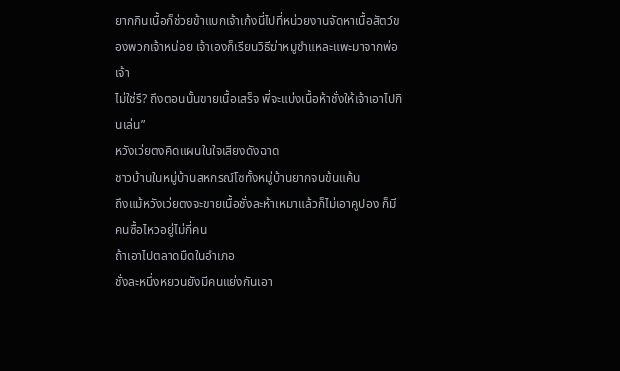ยากกินเนื้อก็ช่วยข้าแบกเจ้าเก้งนี่ไปที่หน่วยงานจัดหาเนื้อสัตว์ของพวกเจ้าหน่อย เจ้าเองก็เรียนวิธีฆ่าหมูชำแหละแพะมาจากพ่อเจ้า
ไม่ใช่รึ? ถึงตอนนั้นขายเนื้อเสร็จ พี่จะแบ่งเนื้อห้าชั่งให้เจ้าเอาไปกินเล่น”
หวังเว่ยตงคิดแผนในใจเสียงดังฉาด
ชาวบ้านในหมู่บ้านสหกรณ์โซทั้งหมู่บ้านยากจนข้นแค้น
ถึงแม้หวังเว่ยตงจะขายเนื้อชั่งละห้าเหมาแล้วก็ไม่เอาคูปอง ก็มีคนซื้อไหวอยู่ไม่กี่คน
ถ้าเอาไปตลาดมืดในอำเภอ
ชั่งละหนึ่งหยวนยังมีคนแย่งกันเอา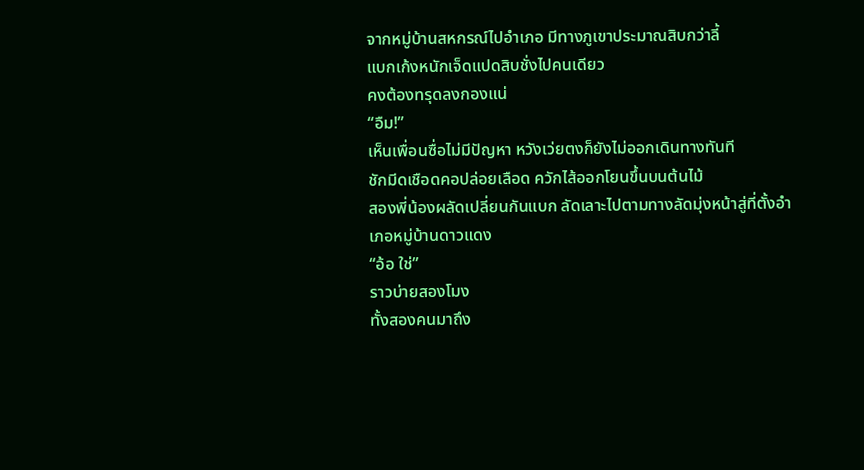จากหมู่บ้านสหกรณ์ไปอำเภอ มีทางภูเขาประมาณสิบกว่าลี้
แบกเก้งหนักเจ็ดแปดสิบชั่งไปคนเดียว
คงต้องทรุดลงกองแน่
“อืม!”
เห็นเพื่อนซื่อไม่มีปัญหา หวังเว่ยตงก็ยังไม่ออกเดินทางทันที
ชักมีดเชือดคอปล่อยเลือด ควักไส้ออกโยนขึ้นบนต้นไม้
สองพี่น้องผลัดเปลี่ยนกันแบก ลัดเลาะไปตามทางลัดมุ่งหน้าสู่ที่ตั้งอำเภอหมู่บ้านดาวแดง
“อ้อ ใช่”
ราวบ่ายสองโมง
ทั้งสองคนมาถึง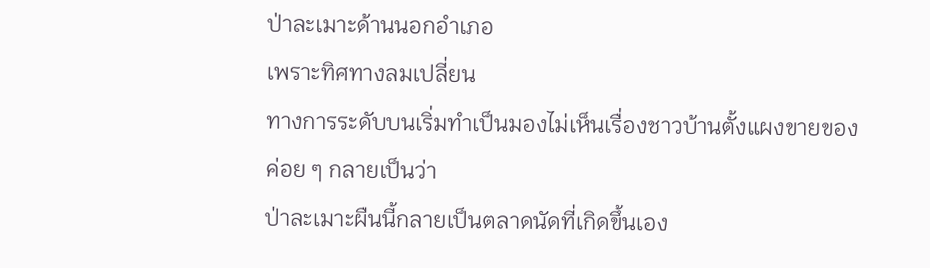ป่าละเมาะด้านนอกอำเภอ
เพราะทิศทางลมเปลี่ยน
ทางการระดับบนเริ่มทำเป็นมองไม่เห็นเรื่องชาวบ้านตั้งแผงขายของ
ค่อย ๆ กลายเป็นว่า
ป่าละเมาะผืนนี้กลายเป็นตลาดนัดที่เกิดขึ้นเอง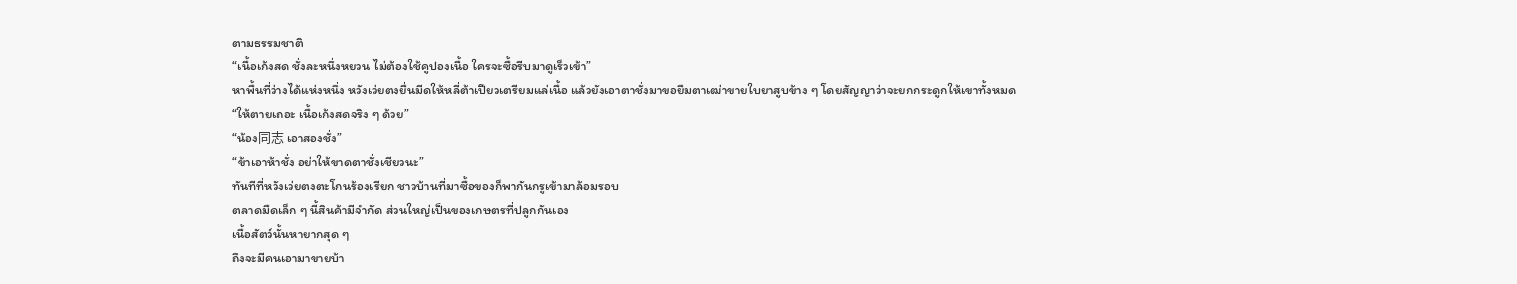ตามธรรมชาติ
“เนื้อเก้งสด ชั่งละหนึ่งหยวน ไม่ต้องใช้คูปองเนื้อ ใครจะซื้อรีบมาดูเร็วเข้า”
หาพื้นที่ว่างได้แห่งหนึ่ง หวังเว่ยตงยื่นมีดให้หลี่ต้าเปียวเตรียมแล่เนื้อ แล้วยังเอาตาชั่งมาขอยืมตาเฒ่าขายใบยาสูบข้าง ๆ โดยสัญญาว่าจะยกกระดูกให้เขาทั้งหมด
“ให้ตายเถอะ เนื้อเก้งสดจริง ๆ ด้วย”
“น้อง同志 เอาสองชั่ง”
“ข้าเอาห้าชั่ง อย่าให้ขาดตาชั่งเชียวนะ”
ทันทีที่หวังเว่ยตงตะโกนร้องเรียก ชาวบ้านที่มาซื้อของก็พากันกรูเข้ามาล้อมรอบ
ตลาดมืดเล็ก ๆ นี้สินค้ามีจำกัด ส่วนใหญ่เป็นของเกษตรที่ปลูกกันเอง
เนื้อสัตว์นั้นหายากสุด ๆ
ถึงจะมีคนเอามาขายบ้า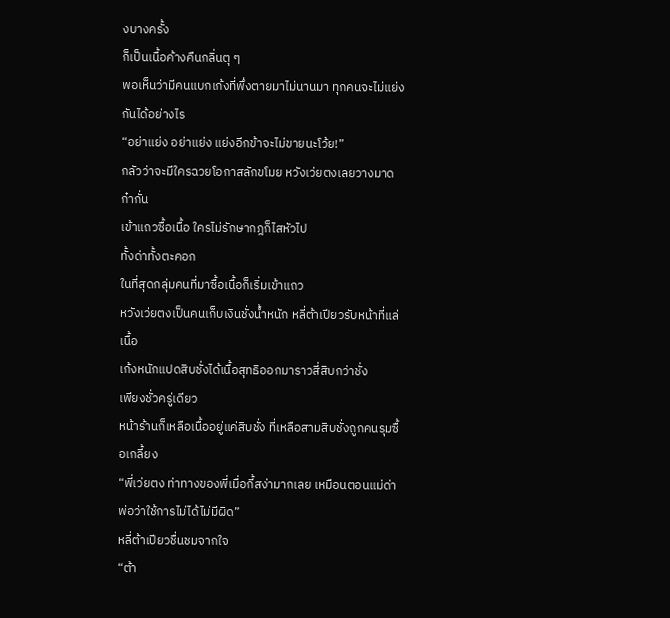งบางครั้ง
ก็เป็นเนื้อค้างคืนกลิ่นตุ ๆ
พอเห็นว่ามีคนแบกเก้งที่พึ่งตายมาไม่นานมา ทุกคนจะไม่แย่งกันได้อย่างไร
“อย่าแย่ง อย่าแย่ง แย่งอีกข้าจะไม่ขายนะโว้ย!”
กลัวว่าจะมีใครฉวยโอกาสลักขโมย หวังเว่ยตงเลยวางมาดก๋ากั่น
เข้าแถวซื้อเนื้อ ใครไม่รักษากฎก็ไสหัวไป
ทั้งด่าทั้งตะคอก
ในที่สุดกลุ่มคนที่มาซื้อเนื้อก็เริ่มเข้าแถว
หวังเว่ยตงเป็นคนเก็บเงินชั่งน้ำหนัก หลี่ต้าเปียวรับหน้าที่แล่เนื้อ
เก้งหนักแปดสิบชั่งได้เนื้อสุทธิออกมาราวสี่สิบกว่าชั่ง
เพียงชั่วครู่เดียว
หน้าร้านก็เหลือเนื้ออยู่แค่สิบชั่ง ที่เหลือสามสิบชั่งถูกคนรุมซื้อเกลี้ยง
“พี่เว่ยตง ท่าทางของพี่เมื่อกี้สง่ามากเลย เหมือนตอนแม่ด่าพ่อว่าใช้การไม่ได้ไม่มีผิด”
หลี่ต้าเปียวชื่นชมจากใจ
“ต้า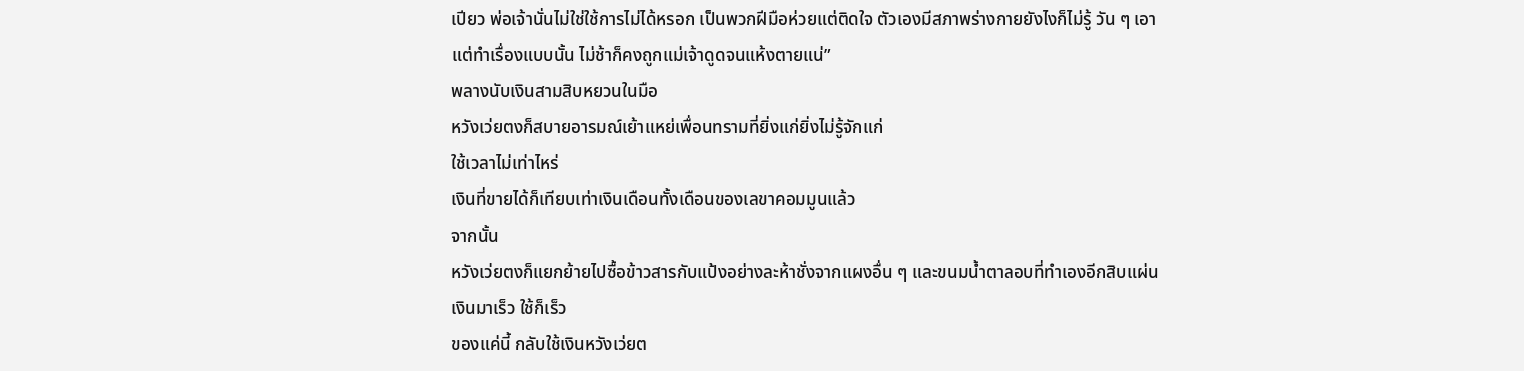เปียว พ่อเจ้านั่นไม่ใช่ใช้การไม่ได้หรอก เป็นพวกฝีมือห่วยแต่ติดใจ ตัวเองมีสภาพร่างกายยังไงก็ไม่รู้ วัน ๆ เอาแต่ทำเรื่องแบบนั้น ไม่ช้าก็คงถูกแม่เจ้าดูดจนแห้งตายแน่”
พลางนับเงินสามสิบหยวนในมือ
หวังเว่ยตงก็สบายอารมณ์เย้าแหย่เพื่อนทรามที่ยิ่งแก่ยิ่งไม่รู้จักแก่
ใช้เวลาไม่เท่าไหร่
เงินที่ขายได้ก็เทียบเท่าเงินเดือนทั้งเดือนของเลขาคอมมูนแล้ว
จากนั้น
หวังเว่ยตงก็แยกย้ายไปซื้อข้าวสารกับแป้งอย่างละห้าชั่งจากแผงอื่น ๆ และขนมน้ำตาลอบที่ทำเองอีกสิบแผ่น
เงินมาเร็ว ใช้ก็เร็ว
ของแค่นี้ กลับใช้เงินหวังเว่ยต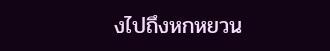งไปถึงหกหยวน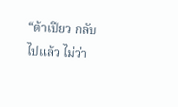“ต้าเปียว กลับไปแล้ว ไม่ว่า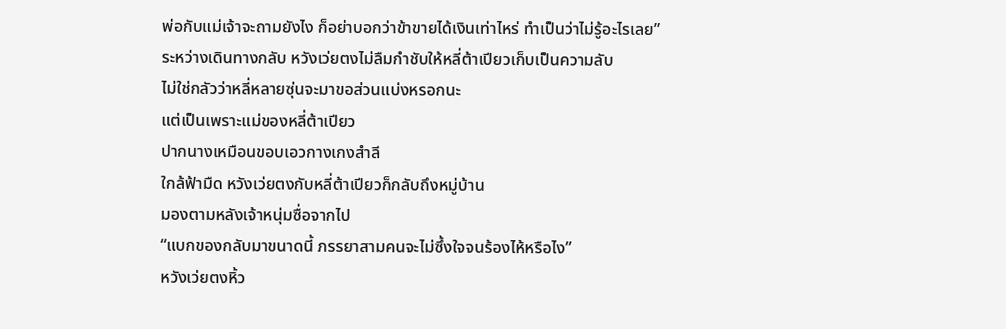พ่อกับแม่เจ้าจะถามยังไง ก็อย่าบอกว่าข้าขายได้เงินเท่าไหร่ ทำเป็นว่าไม่รู้อะไรเลย”
ระหว่างเดินทางกลับ หวังเว่ยตงไม่ลืมกำชับให้หลี่ต้าเปียวเก็บเป็นความลับ
ไม่ใช่กลัวว่าหลี่หลายซุ่นจะมาขอส่วนแบ่งหรอกนะ
แต่เป็นเพราะแม่ของหลี่ต้าเปียว
ปากนางเหมือนขอบเอวกางเกงสำลี
ใกล้ฟ้ามืด หวังเว่ยตงกับหลี่ต้าเปียวก็กลับถึงหมู่บ้าน
มองตามหลังเจ้าหนุ่มซื่อจากไป
“แบกของกลับมาขนาดนี้ ภรรยาสามคนจะไม่ซึ้งใจจนร้องไห้หรือไง”
หวังเว่ยตงหิ้ว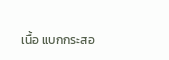เนื้อ แบกกระสอ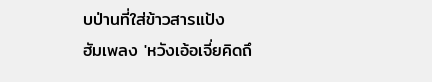บป่านที่ใส่ข้าวสารแป้ง
ฮัมเพลง 'หวังเอ้อเจี่ยคิดถึ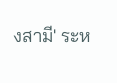งสามี' ระห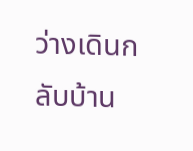ว่างเดินกลับบ้าน